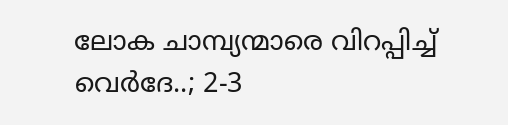ലോക ചാമ്പ്യന്മാരെ വിറപ്പിച്ച് വെര്‍ദേ..; 2-3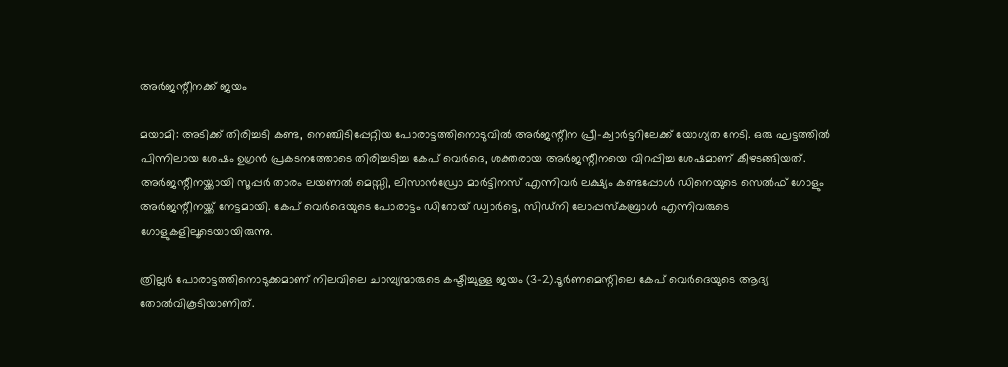അര്‍ജന്റീനക്ക് ജയം

മയാമി: അടിക്ക് തിരിച്ചടി കണ്ട, നെഞ്ചിടിപ്പേറ്റിയ പോരാട്ടത്തിനൊടുവില്‍ അര്‍ജന്റീന പ്രീ-ക്വാര്‍ട്ടറിലേക്ക് യോഗ്യത നേടി. ഒരു ഘട്ടത്തില്‍ പിന്നിലായ ശേഷം ഉഗ്രന്‍ പ്രകടനത്തോടെ തിരിച്ചടിച്ച കേപ് വെര്‍ദെ, ശക്തരായ അര്‍ജന്റീനയെ വിറപ്പിച്ച ശേഷമാണ് കീഴടങ്ങിയത്. അര്‍ജന്റീനയ്ക്കായി സൂപ്പര്‍ താരം ലയണല്‍ മെസ്സി, ലിസാന്‍ഡ്രോ മാര്‍ട്ടിനസ് എന്നിവര്‍ ലക്ഷ്യം കണ്ടപ്പോള്‍ ഡിനെയുടെ സെല്‍ഫ് ഗോളും അര്‍ജന്റീനയ്ക്ക് നേട്ടമായി. കേപ് വെര്‍ദെയുടെ പോരാട്ടം ഡിറോയ് ഡ്വാര്‍ട്ടെ, സിഡ്നി ലോപ്പസ്കബ്രാള്‍ എന്നിവരുടെ ഗോളുകളിലൂടെയായിരുന്നു.

ത്രില്ലര്‍ പോരാട്ടത്തിനൊടുക്കമാണ് നിലവിലെ ചാമ്പ്യന്മാരുടെ കഷ്ടിച്ചുള്ള ജയം (3-2).ടൂര്‍ണമെന്റിലെ കേപ് വെര്‍ദെയുടെ ആദ്യ തോല്‍വികൂടിയാണിത്.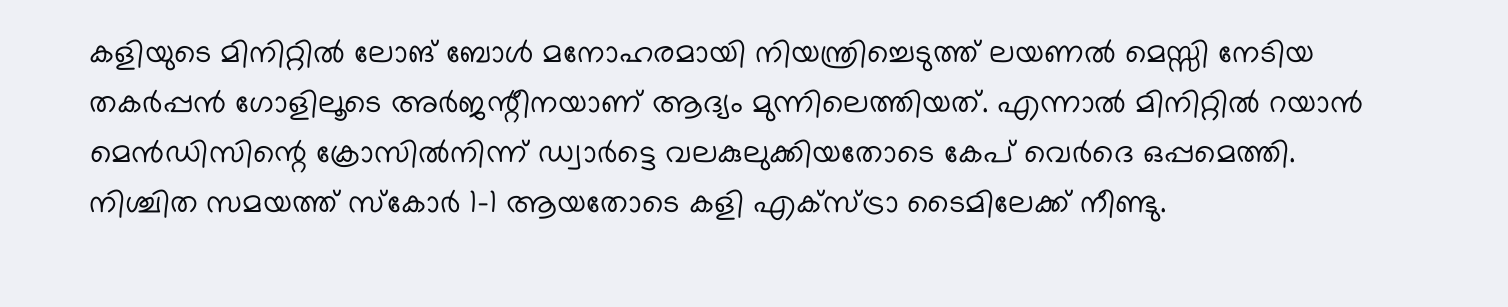കളിയുടെ മിനിറ്റില്‍ ലോങ് ബോള്‍ മനോഹരമായി നിയന്ത്രിച്ചെടുത്ത് ലയണല്‍ മെസ്സി നേടിയ തകര്‍പ്പന്‍ ഗോളിലൂടെ അര്‍ജന്റീനയാണ് ആദ്യം മുന്നിലെത്തിയത്. എന്നാല്‍ മിനിറ്റില്‍ റയാന്‍ മെന്‍ഡിസിന്റെ ക്രോസില്‍നിന്ന് ഡ്വാര്‍ട്ടെ വലകുലുക്കിയതോടെ കേപ് വെര്‍ദെ ഒപ്പമെത്തി. നിശ്ചിത സമയത്ത് സ്‌കോര്‍ 1-1 ആയതോടെ കളി എക്സ്ട്രാ ടൈമിലേക്ക് നീണ്ടു.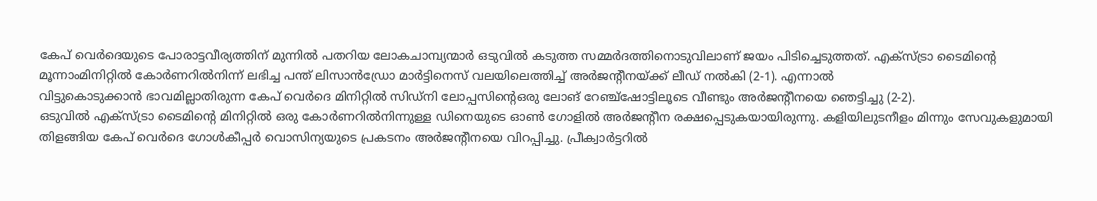കേപ് വെര്‍ദെയുടെ പോരാട്ടവീര്യത്തിന് മുന്നില്‍ പതറിയ ലോകചാമ്പ്യന്മാര്‍ ഒടുവില്‍ കടുത്ത സമ്മര്‍ദത്തിനൊടുവിലാണ് ജയം പിടിച്ചെടുത്തത്. എക്സ്ട്രാ ടൈമിന്റെ മൂന്നാംമിനിറ്റില്‍ കോര്‍ണറില്‍നിന്ന് ലഭിച്ച പന്ത് ലിസാന്‍ഡ്രോ മാര്‍ട്ടിനെസ് വലയിലെത്തിച്ച് അര്‍ജന്റീനയ്ക്ക് ലീഡ് നല്‍കി (2-1). എന്നാല്‍
വിട്ടുകൊടുക്കാന്‍ ഭാവമില്ലാതിരുന്ന കേപ് വെര്‍ദെ മിനിറ്റില്‍ സിഡ്നി ലോപ്പസിന്റെഒരു ലോങ് റേഞ്ച്ഷോട്ടിലൂടെ വീണ്ടും അര്‍ജന്റീനയെ ഞെട്ടിച്ചു (2-2).
ഒടുവില്‍ എക്സ്ട്രാ ടൈമിന്റെ മിനിറ്റില്‍ ഒരു കോര്‍ണറില്‍നിന്നുള്ള ഡിനെയുടെ ഓണ്‍ ഗോളില്‍ അര്‍ജന്റീന രക്ഷപ്പെടുകയായിരുന്നു. കളിയിലുടനീളം മിന്നും സേവുകളുമായി
തിളങ്ങിയ കേപ് വെര്‍ദെ ഗോള്‍കീപ്പര്‍ വൊസിന്യയുടെ പ്രകടനം അര്‍ജന്റീനയെ വിറപ്പിച്ചു. പ്രീക്വാര്‍ട്ടറില്‍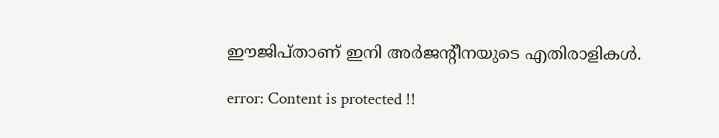ഈജിപ്താണ് ഇനി അര്‍ജന്റീനയുടെ എതിരാളികള്‍.

error: Content is protected !!